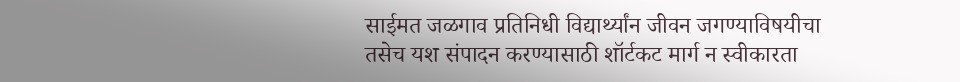साईमत जळगाव प्रतिनिधी विद्यार्थ्यांन जीवन जगण्याविषयीचा तसेच यश संपादन करण्यासाठी शॉर्टकट मार्ग न स्वीकारता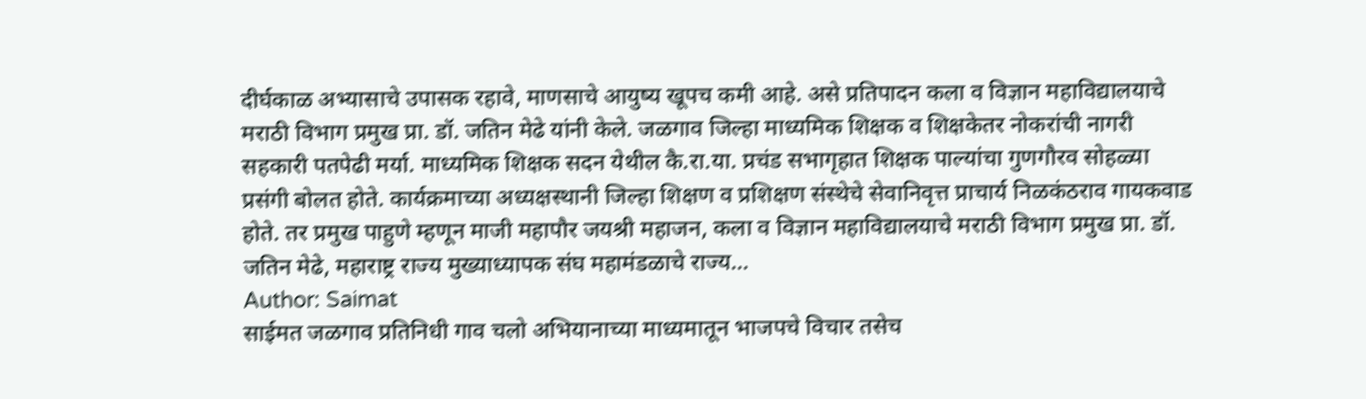दीर्घकाळ अभ्यासाचे उपासक रहावे, माणसाचे आयुष्य खूपच कमी आहे. असे प्रतिपादन कला व विज्ञान महाविद्यालयाचे मराठी विभाग प्रमुख प्रा. डॉ. जतिन मेढे यांनी केले. जळगाव जिल्हा माध्यमिक शिक्षक व शिक्षकेतर नोकरांची नागरी सहकारी पतपेढी मर्या. माध्यमिक शिक्षक सदन येथील कै.रा.या. प्रचंड सभागृहात शिक्षक पाल्यांचा गुणगौरव सोहळ्या प्रसंगी बोलत होते. कार्यक्रमाच्या अध्यक्षस्थानी जिल्हा शिक्षण व प्रशिक्षण संस्थेचे सेवानिवृत्त प्राचार्य निळकंठराव गायकवाड होते. तर प्रमुख पाहुणे म्हणून माजी महापौर जयश्री महाजन, कला व विज्ञान महाविद्यालयाचे मराठी विभाग प्रमुख प्रा. डॉ. जतिन मेढे, महाराष्ट्र राज्य मुख्याध्यापक संघ महामंडळाचे राज्य…
Author: Saimat
साईमत जळगाव प्रतिनिधी गाव चलो अभियानाच्या माध्यमातून भाजपचे विचार तसेच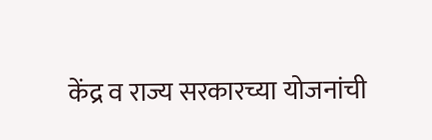केंद्र व राज्य सरकारच्या योजनांची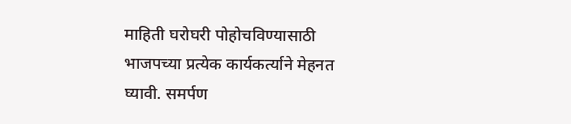माहिती घरोघरी पोहोचविण्यासाठी भाजपच्या प्रत्येक कार्यकर्त्याने मेहनत घ्यावी. समर्पण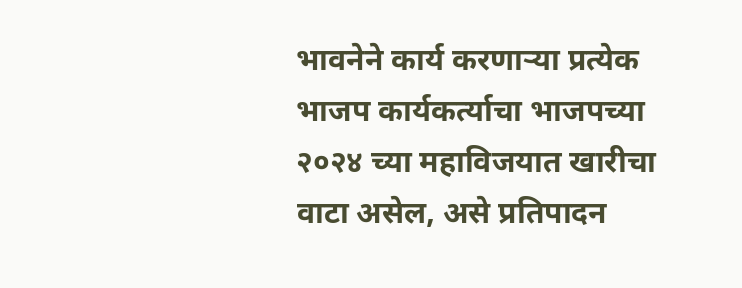भावनेने कार्य करणाऱ्या प्रत्येक भाजप कार्यकर्त्याचा भाजपच्या २०२४ च्या महाविजयात खारीचा वाटा असेल, असे प्रतिपादन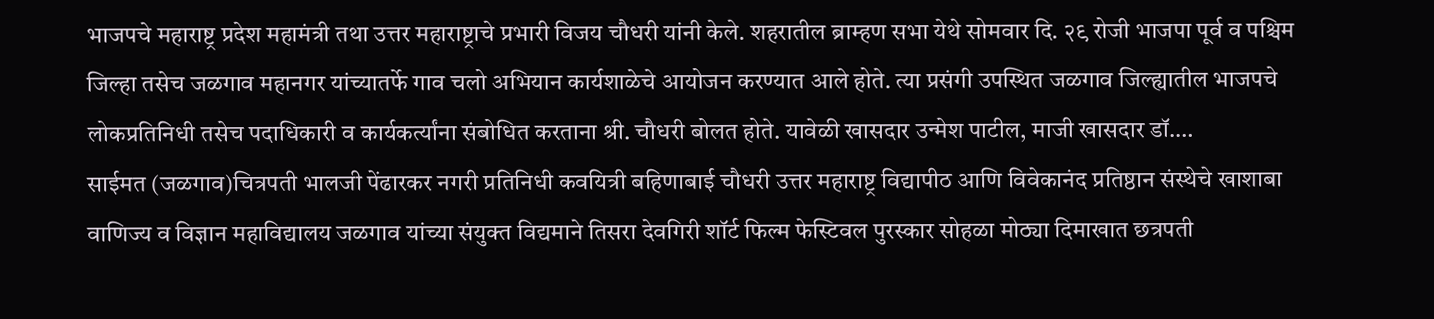भाजपचे महाराष्ट्र प्रदेश महामंत्री तथा उत्तर महाराष्ट्राचे प्रभारी विजय चौधरी यांनी केले. शहरातील ब्राम्हण सभा येथे सोमवार दि. २९ रोजी भाजपा पूर्व व पश्चिम जिल्हा तसेच जळगाव महानगर यांच्यातर्फे गाव चलो अभियान कार्यशाळेचे आयोजन करण्यात आले होते. त्या प्रसंगी उपस्थित जळगाव जिल्ह्यातील भाजपचे लोकप्रतिनिधी तसेच पदाधिकारी व कार्यकर्त्यांना संबोधित करताना श्री. चौधरी बोलत होते. यावेळी खासदार उन्मेश पाटील, माजी खासदार डॉ.…
साईमत (जळगाव)चित्रपती भालजी पेंढारकर नगरी प्रतिनिधी कवयित्री बहिणाबाई चौधरी उत्तर महाराष्ट्र विद्यापीठ आणि विवेकानंद प्रतिष्ठान संस्थेचे खाशाबा वाणिज्य व विज्ञान महाविद्यालय जळगाव यांच्या संयुक्त विद्यमाने तिसरा देवगिरी शॉर्ट फिल्म फेस्टिवल पुरस्कार सोहळा मोठ्या दिमाखात छत्रपती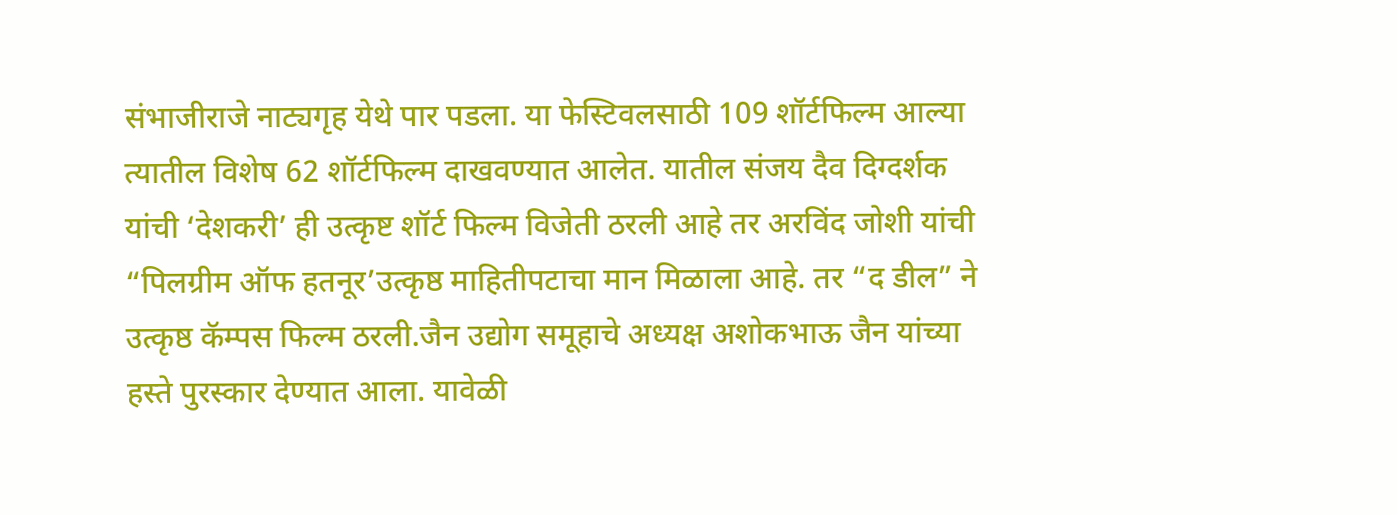संभाजीराजे नाट्यगृह येथे पार पडला. या फेस्टिवलसाठी 109 शॉर्टफिल्म आल्या त्यातील विशेष 62 शॉर्टफिल्म दाखवण्यात आलेत. यातील संजय दैव दिग्दर्शक यांची ‘देशकरी’ ही उत्कृष्ट शॉर्ट फिल्म विजेती ठरली आहे तर अरविंद जोशी यांची “पिलग्रीम ऑफ हतनूर’उत्कृष्ठ माहितीपटाचा मान मिळाला आहे. तर “द डील” ने उत्कृष्ठ कॅम्पस फिल्म ठरली.जैन उद्योग समूहाचे अध्यक्ष अशोकभाऊ जैन यांच्या हस्ते पुरस्कार देण्यात आला. यावेळी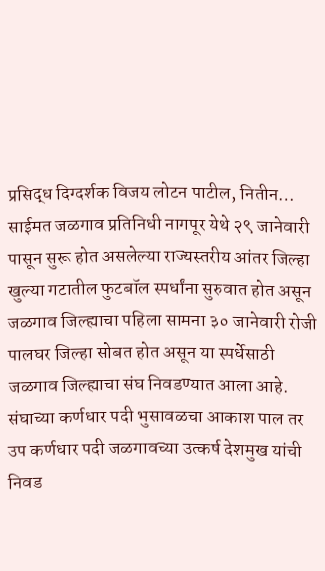प्रसिद्ध दिग्दर्शक विजय लोटन पाटील, नितीन…
साईमत जळगाव प्रतिनिधी नागपूर येथे २९ जानेवारी पासून सुरू होत असलेल्या राज्यस्तरीय आंतर जिल्हा खुल्या गटातील फुटबॉल स्पर्धांना सुरुवात होत असून जळगाव जिल्ह्याचा पहिला सामना ३० जानेवारी रोजी पालघर जिल्हा सोबत होत असून या स्पर्धेसाठी जळगाव जिल्ह्याचा संघ निवडण्यात आला आहे. संघाच्या कर्णधार पदी भुसावळचा आकाश पाल तर उप कर्णधार पदी जळगावच्या उत्कर्ष देशमुख यांची निवड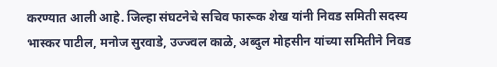करण्यात आली आहे. जिल्हा संघटनेचे सचिव फारूक शेख यांनी निवड समिती सदस्य भास्कर पाटील, मनोज सुरवाडे, उज्ज्वल काळे, अब्दुल मोहसीन यांच्या समितीने निवड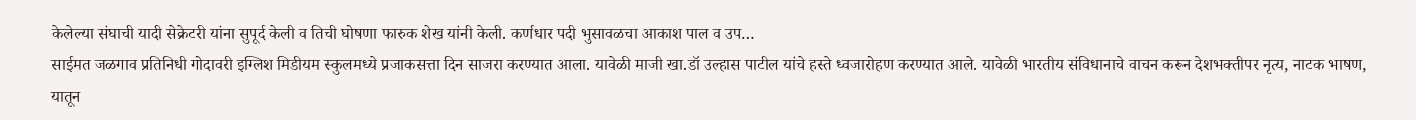केलेल्या संघाची यादी सेक्रेटरी यांना सुपूर्द केली व तिची घोषणा फारुक शेख यांनी केली. कर्णधार पदी भुसावळचा आकाश पाल व उप…
साईमत जळगाव प्रतिनिधी गोदावरी इग्लिश मिडीयम स्कुलमध्ये प्रजाकसत्ता दिन साजरा करण्यात आला. यावेळी माजी खा.डॉ उल्हास पाटील यांचे हस्ते ध्वजारोहण करण्यात आले. यावेळी भारतीय संविधानाचे वाचन करून देशभक्तीपर नृत्य, नाटक भाषण, यातून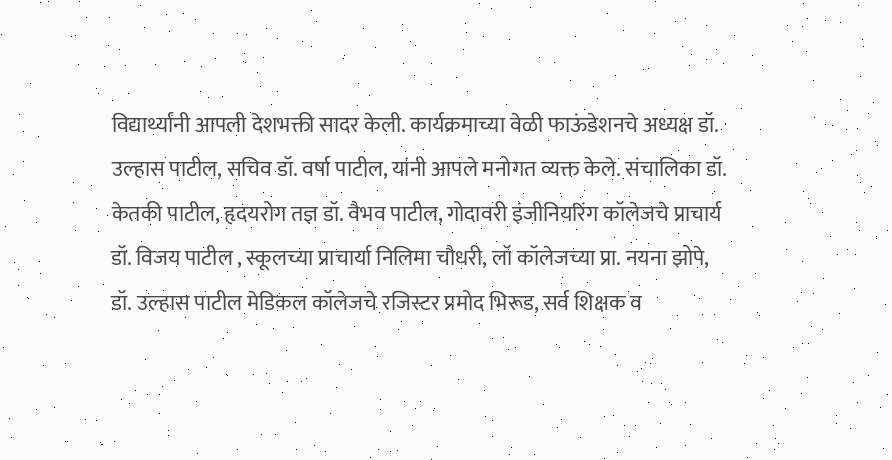विद्यार्थ्यांनी आपली देशभक्ती सादर केली. कार्यक्रमाच्या वेळी फाऊंडेशनचे अध्यक्ष डॉ. उल्हास पाटील, सचिव डॉ. वर्षा पाटील, यांनी आपले मनोगत व्यक्त केले. संचालिका डॉ. केतकी पाटील, हृदयरोग तज्ञ डॉ. वैभव पाटील, गोदावरी इंजीनियरिंग कॉलेजचे प्राचार्य डॉ. विजय पाटील , स्कूलच्या प्राचार्या निलिमा चौधरी, लॉ कॉलेजच्या प्रा. नयना झोपे, डॉ. उल्हास पाटील मेडिकल कॉलेजचे रजिस्टर प्रमोद भिरूड, सर्व शिक्षक व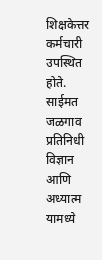शिक्षकेत्तर कर्मचारी उपस्थित होते.
साईमत जळगाव प्रतिनिधी विज्ञान आणि अध्यात्म यामध्ये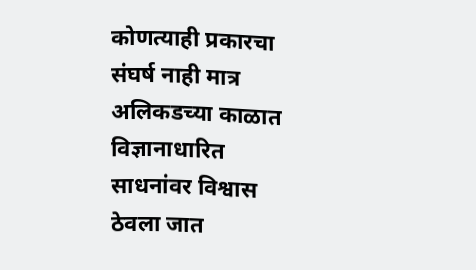कोणत्याही प्रकारचा संघर्ष नाही मात्र अलिकडच्या काळात विज्ञानाधारित साधनांवर विश्वास ठेवला जात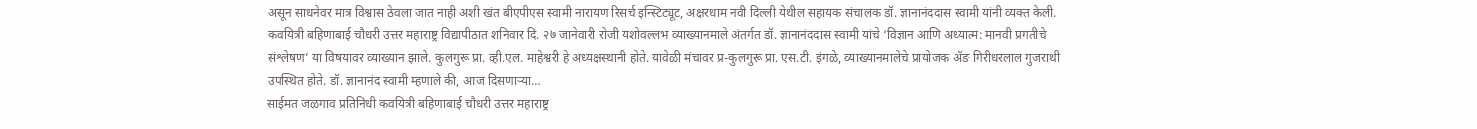असून साधनेवर मात्र विश्वास ठेवला जात नाही अशी खंत बीएपीएस स्वामी नारायण रिसर्च इन्स्टिट्यूट, अक्षरधाम नवी दिल्ली येथील सहायक संचालक डॉ. ज्ञानानंददास स्वामी यांनी व्यक्त केली. कवयित्री बहिणाबाई चौधरी उत्तर महाराष्ट्र विद्यापीठात शनिवार दि. २७ जानेवारी रोजी यशोवल्लभ व्याख्यानमाले अंतर्गत डॉ. ज्ञानानंददास स्वामी यांचे ‘विज्ञान आणि अध्यात्म: मानवी प्रगतीचे संश्लेषण’ या विषयावर व्याख्यान झाले. कुलगुरू प्रा. व्ही.एल. माहेश्वरी हे अध्यक्षस्थानी होते. यावेळी मंचावर प्र-कुलगुरू प्रा. एस.टी. इंगळे, व्याख्यानमालेचे प्रायोजक ॲङ गिरीधरलाल गुजराथी उपस्थित होते. डॉ. ज्ञानानंद स्वामी म्हणाले की, आज दिसणाऱ्या…
साईमत जळगाव प्रतिनिधी कवयित्री बहिणाबाई चौधरी उत्तर महाराष्ट्र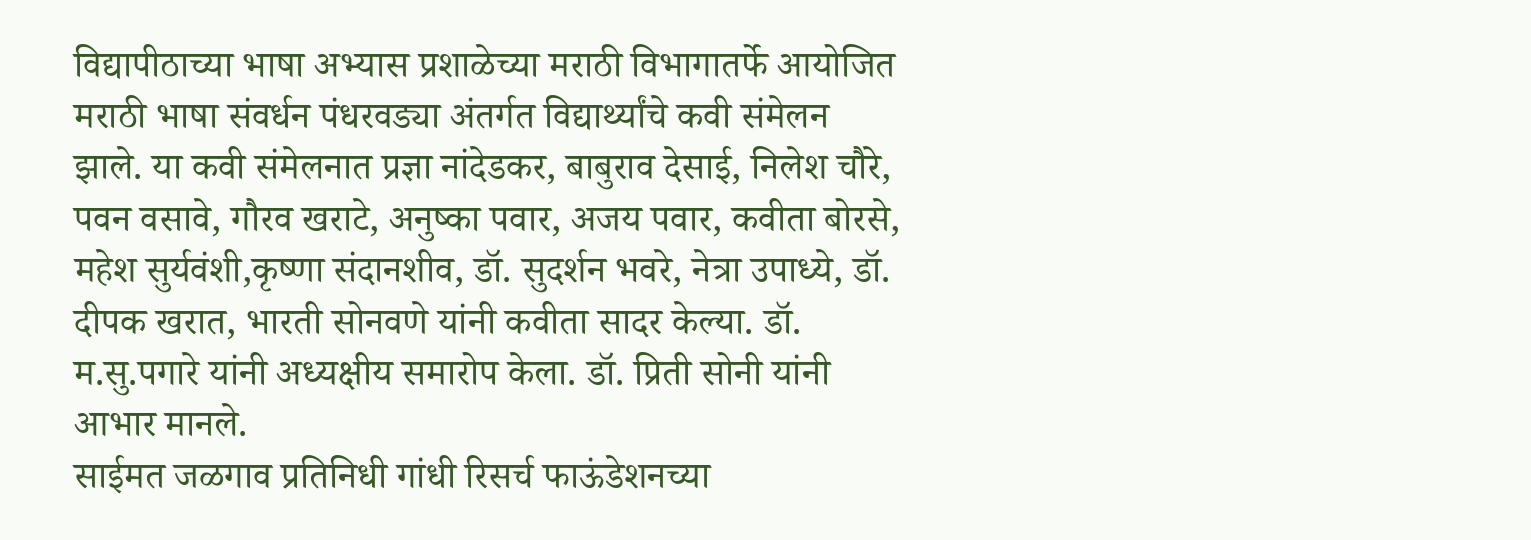विद्यापीठाच्या भाषा अभ्यास प्रशाळेच्या मराठी विभागातर्फे आयोजित मराठी भाषा संवर्धन पंधरवड्या अंतर्गत विद्यार्थ्यांचे कवी संमेलन झाले. या कवी संमेलनात प्रज्ञा नांदेडकर, बाबुराव देसाई, निलेश चौरे, पवन वसावे, गौरव खराटे, अनुष्का पवार, अजय पवार, कवीता बोरसे, महेश सुर्यवंशी,कृष्णा संदानशीव, डॉ. सुदर्शन भवरे, नेत्रा उपाध्ये, डॉ. दीपक खरात, भारती सोनवणे यांनी कवीता सादर केल्या. डॉ. म.सु.पगारे यांनी अध्यक्षीय समारोप केला. डॉ. प्रिती सोनी यांनी आभार मानले.
साईमत जळगाव प्रतिनिधी गांधी रिसर्च फाऊंडेशनच्या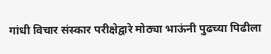गांधी विचार संस्कार परीक्षेद्वारे मोठ्या भाऊंनी पुढच्या पिढीला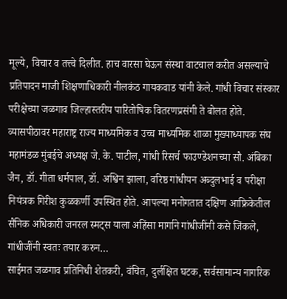मूल्ये, विचार व तत्त्वे दिलीत. हाच वारसा घेऊन संस्था वाटचाल करीत असल्याचे प्रतिपादन माजी शिक्षणाधिकारी नीलकंठ गायकवाड यांनी केले. गांधी विचार संस्कार परीक्षेच्या जळगाव जिल्हास्तरीय पारितोषिक वितरणप्रसंगी ते बोलत होते. व्यासपीठावर महाराष्ट्र राज्य माध्यमिक व उच्च माध्यमिक शाळा मुख्याध्यापक संघ महामंडळ मुंबईचे अध्यक्ष जे. के. पाटील, गांधी रिसर्च फाउण्डेशनच्या सौ. अंबिका जैन, डॉ. गीता धर्मपाल, डॉ. अश्विन झाला, वरिष्ठ गांधीयन अब्दुलभाई व परीक्षा नियंत्रक गिरीश कुळकर्णी उपस्थित होते. आपल्या मनोगतात दक्षिण आफ्रिकेतील सैनिक अधिकारी जनरल स्मट्स याला अहिंसा मार्गाने गांधीजींनी कसे जिंकले, गांधीजींनी स्वतः तयार करुन…
साईमत जळगाव प्रतिनिधी शेतकरी, वंचित, दुर्लक्षित घटक, सर्वसामान्य नागरिक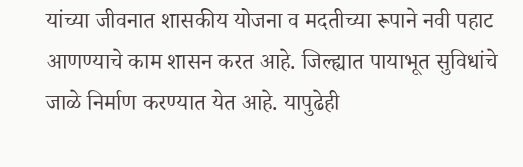यांच्या जीवनात शासकीय योजना व मदतीच्या रूपाने नवी पहाट आणण्याचे काम शासन करत आहे. जिल्ह्यात पायाभूत सुविधांचे जाळे निर्माण करण्यात येत आहे. यापुढेही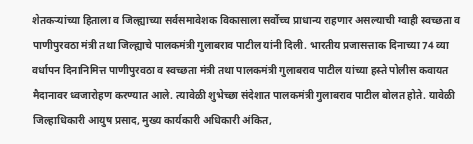शेतकऱ्यांच्या हिताला व जिल्ह्याच्या सर्वसमावेशक विकासाला सर्वोच्च प्राधान्य राहणार असल्याची ग्वाही स्वच्छता व पाणीपुरवठा मंत्री तथा जिल्ह्याचे पालकमंत्री गुलाबराव पाटील यांनी दिली. भारतीय प्रजासत्ताक दिनाच्या 74 व्या वर्धापन दिनानिमित्त पाणीपुरवठा व स्वच्छता मंत्री तथा पालकमंत्री गुलाबराव पाटील यांच्या हस्ते पोलीस कवायत मैदानावर ध्वजारोहण करण्यात आले. त्यावेळी शुभेच्छा संदेशात पालकमंत्री गुलाबराव पाटील बोलत होते. यावेळी जिल्हाधिकारी आयुष प्रसाद, मुख्य कार्यकारी अधिकारी अंकित,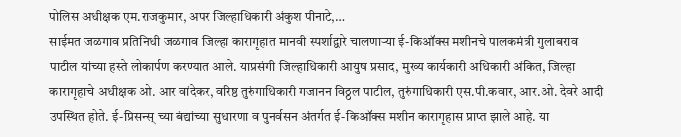पोलिस अधीक्षक एम.राजकुमार, अपर जिल्हाधिकारी अंकुश पीनाटे,…
साईमत जळगाव प्रतिनिधी जळगाव जिल्हा कारागृहात मानवी स्पर्शाद्वारे चालणाऱ्या ई-किऑक्स मशीनचे पालकमंत्री गुलाबराव पाटील यांच्या हस्ते लोकार्पण करण्यात आले. याप्रसंगी जिल्हाधिकारी आयुष प्रसाद, मुख्य कार्यकारी अधिकारी अंकित, जिल्हा कारागृहाचे अधीक्षक ओ. आर वांदेकर, वरिष्ठ तुरुंगाधिकारी गजानन विठ्ठल पाटील, तुरुंगाधिकारी एस.पी.कवार, आर.ओ. देवरे आदी उपस्थित होते. ई-प्रिसन्स् च्या बंद्यांच्या सुधारणा व पुनर्वसन अंतर्गत ई-किऑक्स मशीन कारागृहास प्राप्त झाले आहे. या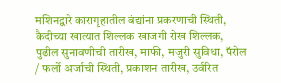मशिनद्वारे कारागृहातील बंद्यांना प्रकरणाची स्थिती, कैदीच्या खात्यात शिल्लक खाजगी रोख शिल्लक, पुढील सुनावणीची तारीख, माफी, मजुरी सुविधा, पॅरोल / फर्लो अर्जाची स्थिती, प्रकाशन तारीख, उर्वरित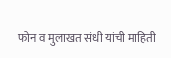फोन व मुलाखत संधी यांची माहिती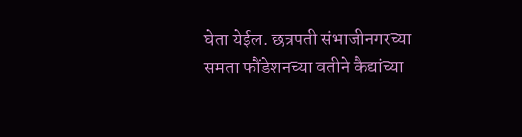घेता येईल. छत्रपती संभाजीनगरच्या समता फौंडेशनच्या वतीने कैद्यांच्या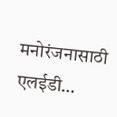मनोरंजनासाठी एलईडी…